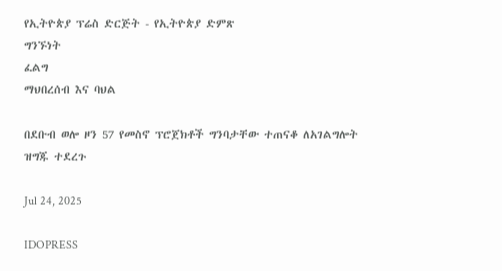የኢትዮጵያ ፕሬስ ድርጅት - የኢትዮጵያ ድምጽ
ግንኙነት
ፈልግ
ማህበረሰብ እና ባህል

በደቡብ ወሎ ዞን 57 የመስኖ ፕሮጀክቶች ግንባታቸው ተጠናቆ ለአገልግሎት ዝግጁ ተደረጉ

Jul 24, 2025

IDOPRESS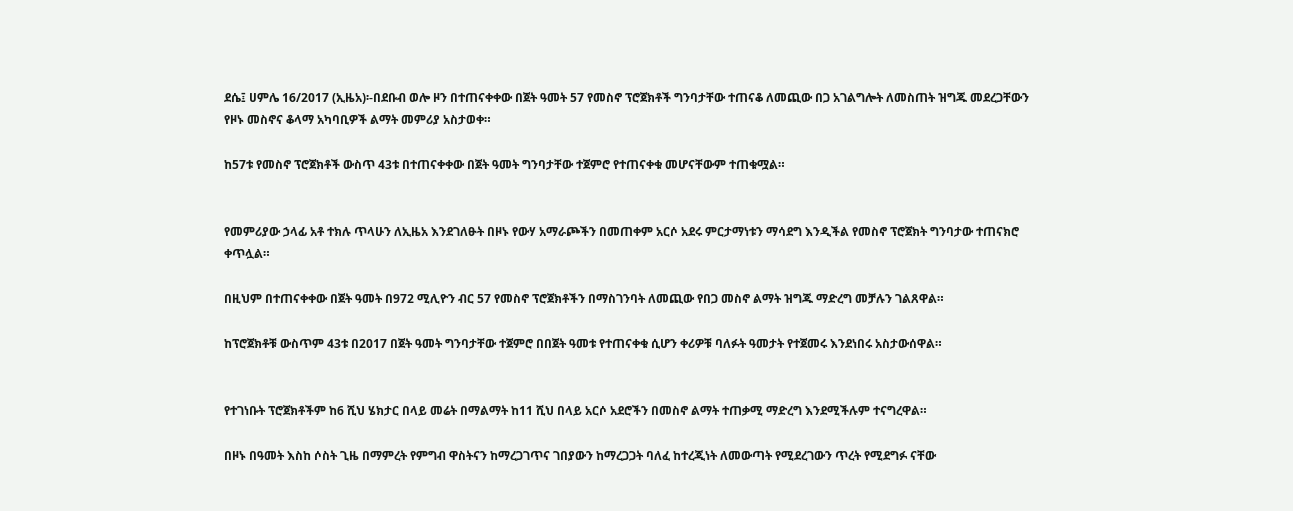ደሴ፤ ሀምሌ 16/2017 (ኢዜአ)፡-በደቡብ ወሎ ዞን በተጠናቀቀው በጀት ዓመት 57 የመስኖ ፕሮጀክቶች ግንባታቸው ተጠናቆ ለመጪው በጋ አገልግሎት ለመስጠት ዝግጁ መደረጋቸውን የዞኑ መስኖና ቆላማ አካባቢዎች ልማት መምሪያ አስታወቀ።

ከ57ቱ የመስኖ ፕሮጀክቶች ውስጥ 43ቱ በተጠናቀቀው በጀት ዓመት ግንባታቸው ተጀምሮ የተጠናቀቁ መሆናቸውም ተጠቁሟል።


የመምሪያው ኃላፊ አቶ ተክሉ ጥላሁን ለኢዜአ እንደገለፁት በዞኑ የውሃ አማራጮችን በመጠቀም አርሶ አደሩ ምርታማነቱን ማሳደግ እንዲችል የመስኖ ፕሮጀክት ግንባታው ተጠናክሮ ቀጥሏል።

በዚህም በተጠናቀቀው በጀት ዓመት በ972 ሚሊዮን ብር 57 የመስኖ ፕሮጀክቶችን በማስገንባት ለመጪው የበጋ መስኖ ልማት ዝግጁ ማድረግ መቻሉን ገልጸዋል።

ከፕሮጀክቶቹ ውስጥም 43ቱ በ2017 በጀት ዓመት ግንባታቸው ተጀምሮ በበጀት ዓመቱ የተጠናቀቁ ሲሆን ቀሪዎቹ ባለፉት ዓመታት የተጀመሩ እንደነበሩ አስታውሰዋል።


የተገነቡት ፕሮጀክቶችም ከ6 ሺህ ሄክታር በላይ መሬት በማልማት ከ11 ሺህ በላይ አርሶ አደሮችን በመስኖ ልማት ተጠቃሚ ማድረግ እንደሚችሉም ተናግረዋል።

በዞኑ በዓመት እስከ ሶስት ጊዜ በማምረት የምግብ ዋስትናን ከማረጋገጥና ገበያውን ከማረጋጋት ባለፈ ከተረጂነት ለመውጣት የሚደረገውን ጥረት የሚደግፉ ናቸው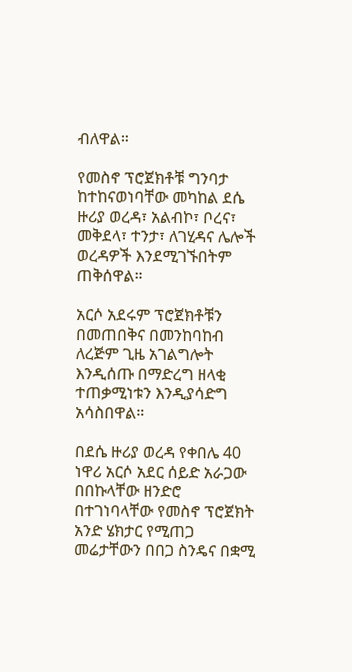ብለዋል።

የመስኖ ፕሮጀክቶቹ ግንባታ ከተከናወነባቸው መካከል ደሴ ዙሪያ ወረዳ፣ አልብኮ፣ ቦረና፣ መቅደላ፣ ተንታ፣ ለገሂዳና ሌሎች ወረዳዎች እንደሚገኙበትም ጠቅሰዋል።

አርሶ አደሩም ፕሮጀክቶቹን በመጠበቅና በመንከባከብ ለረጅም ጊዜ አገልግሎት እንዲሰጡ በማድረግ ዘላቂ ተጠቃሚነቱን እንዲያሳድግ አሳስበዋል።

በደሴ ዙሪያ ወረዳ የቀበሌ 40 ነዋሪ አርሶ አደር ሰይድ አራጋው በበኩላቸው ዘንድሮ በተገነባላቸው የመስኖ ፕሮጀክት አንድ ሄክታር የሚጠጋ መሬታቸውን በበጋ ስንዴና በቋሚ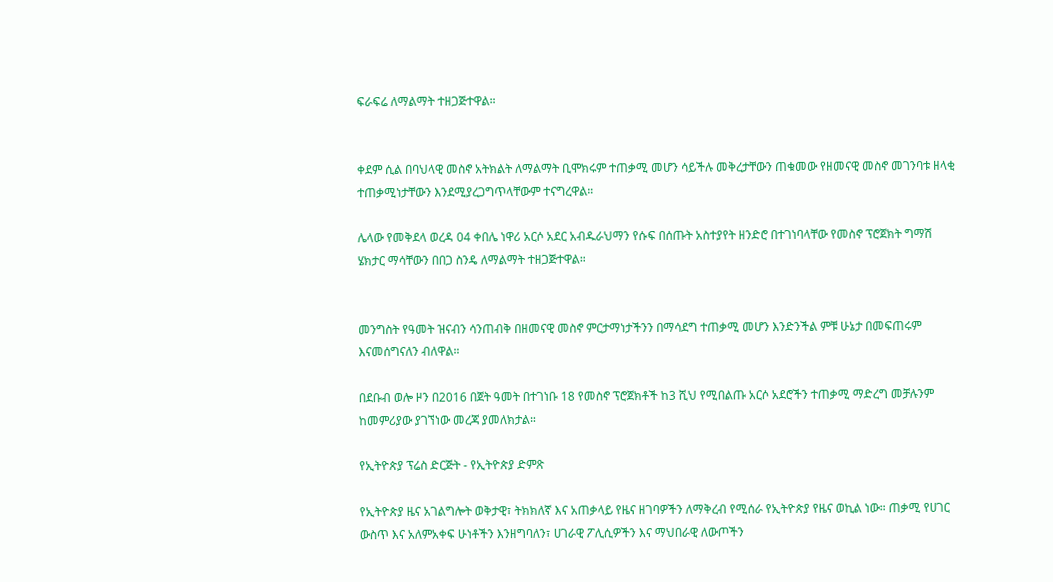ፍራፍሬ ለማልማት ተዘጋጅተዋል።


ቀደም ሲል በባህላዊ መስኖ አትክልት ለማልማት ቢሞክሩም ተጠቃሚ መሆን ሳይችሉ መቅረታቸውን ጠቁመው የዘመናዊ መስኖ መገንባቱ ዘላቂ ተጠቃሚነታቸውን እንደሚያረጋግጥላቸውም ተናግረዋል።

ሌላው የመቅደላ ወረዳ 04 ቀበሌ ነዋሪ አርሶ አደር አብዱራህማን የሱፍ በሰጡት አስተያየት ዘንድሮ በተገነባላቸው የመስኖ ፕሮጀክት ግማሽ ሄክታር ማሳቸውን በበጋ ስንዴ ለማልማት ተዘጋጅተዋል።


መንግስት የዓመት ዝናብን ሳንጠብቅ በዘመናዊ መስኖ ምርታማነታችንን በማሳደግ ተጠቃሚ መሆን እንድንችል ምቹ ሁኔታ በመፍጠሩም እናመሰግናለን ብለዋል።

በደቡብ ወሎ ዞን በ2016 በጀት ዓመት በተገነቡ 18 የመስኖ ፕሮጀክቶች ከ3 ሺህ የሚበልጡ አርሶ አደሮችን ተጠቃሚ ማድረግ መቻሉንም ከመምሪያው ያገኘነው መረጃ ያመለክታል።

የኢትዮጵያ ፕሬስ ድርጅት - የኢትዮጵያ ድምጽ

የኢትዮጵያ ዜና አገልግሎት ወቅታዊ፣ ትክክለኛ እና አጠቃላይ የዜና ዘገባዎችን ለማቅረብ የሚሰራ የኢትዮጵያ የዜና ወኪል ነው። ጠቃሚ የሀገር ውስጥ እና አለምአቀፍ ሁነቶችን እንዘግባለን፣ ሀገራዊ ፖሊሲዎችን እና ማህበራዊ ለውጦችን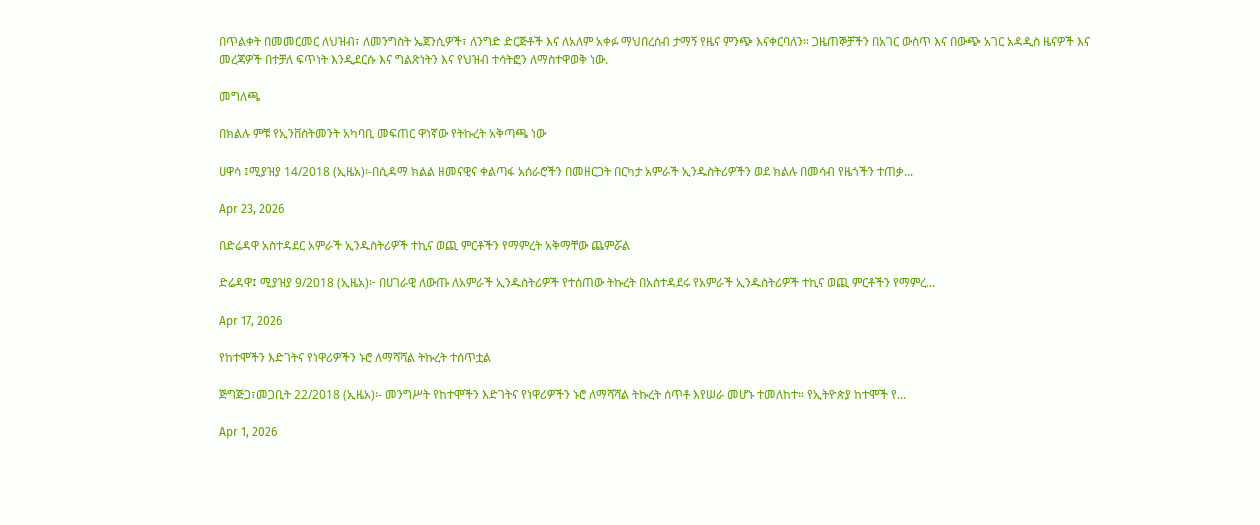በጥልቀት በመመርመር ለህዝብ፣ ለመንግስት ኤጀንሲዎች፣ ለንግድ ድርጅቶች እና ለአለም አቀፉ ማህበረሰብ ታማኝ የዜና ምንጭ እናቀርባለን። ጋዜጠኞቻችን በአገር ውስጥ እና በውጭ አገር አዳዲስ ዜናዎች እና መረጃዎች በተቻለ ፍጥነት እንዲደርሱ እና ግልጽነትን እና የህዝብ ተሳትፎን ለማስተዋወቅ ነው.

መግለጫ

በክልሉ ምቹ የኢንቨስትመንት አካባቢ መፍጠር ዋነኛው የትኩረት አቅጣጫ ነው

ሀዋሳ ፤ሚያዝያ 14/2018 (ኢዜአ)፡-በሲዳማ ክልል ዘመናዊና ቀልጣፋ አሰራሮችን በመዘርጋት በርካታ አምራች ኢንዱስትሪዎችን ወደ ክልሉ በመሳብ የዜጎችን ተጠቃ...

Apr 23, 2026

በድሬዳዋ አስተዳደር አምራች ኢንዱስትሪዎች ተኪና ወጪ ምርቶችን የማምረት አቅማቸው ጨምሯል

ድሬዳዋ፤ ሚያዝያ 9/2018 (ኢዜአ)፦ በሀገራዊ ለውጡ ለአምራች ኢንዱስትሪዎች የተሰጠው ትኩረት በአስተዳደሩ የአምራች ኢንዱስትሪዎች ተኪና ወጪ ምርቶችን የማምረ...

Apr 17, 2026

የከተሞችን እድገትና የነዋሪዎችን ኑሮ ለማሻሻል ትኩረት ተሰጥቷል

ጅግጅጋ፣መጋቢት 22/2018 (ኢዜአ)፡- መንግሥት የከተሞችን እድገትና የነዋሪዎችን ኑሮ ለማሻሻል ትኩረት ሰጥቶ እየሠራ መሆኑ ተመለከተ። የኢትዮጵያ ከተሞች የ...

Apr 1, 2026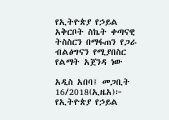የኢትዮጵያ የኃይል አቅርቦት ስኬት ቀጣናዊ ትስስርን በማፋጠን የጋራ ብልፅግናን የሚያበስር የልማት አጀንዳ ነው

አዲስ አበባ፤ መጋቢት 16/2018(ኢዜአ)፦ የኢትዮጵያ የኃይል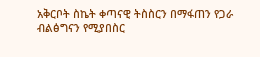አቅርቦት ስኬት ቀጣናዊ ትስስርን በማፋጠን የጋራ ብልፅግናን የሚያበስር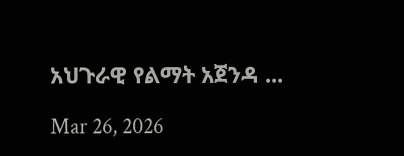አህጉራዊ የልማት አጀንዳ ...

Mar 26, 2026